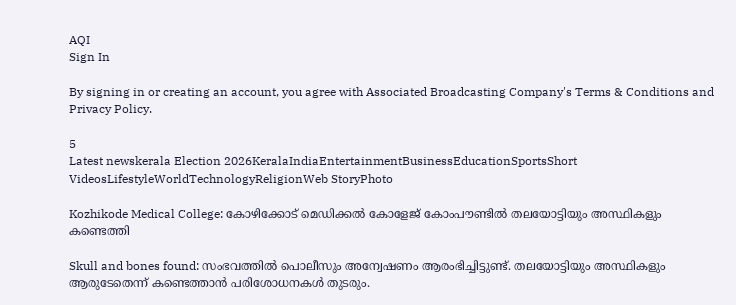AQI
Sign In

By signing in or creating an account, you agree with Associated Broadcasting Company's Terms & Conditions and Privacy Policy.

5
Latest newskerala Election 2026KeralaIndiaEntertainmentBusinessEducationSportsShort VideosLifestyleWorldTechnologyReligionWeb StoryPhoto

Kozhikode Medical College: കോഴിക്കോട് മെഡിക്കല്‍ കോളേജ് കോംപൗണ്ടില്‍ തലയോട്ടിയും അസ്ഥികളും കണ്ടെത്തി

Skull and bones found: സംഭവത്തില്‍ പൊലീസും അന്വേഷണം ആരംഭിച്ചിട്ടുണ്ട്. തലയോട്ടിയും അസ്ഥികളും ആരുടേതെന്ന് കണ്ടെത്താന്‍ പരിശോധനകള്‍ തുടരും.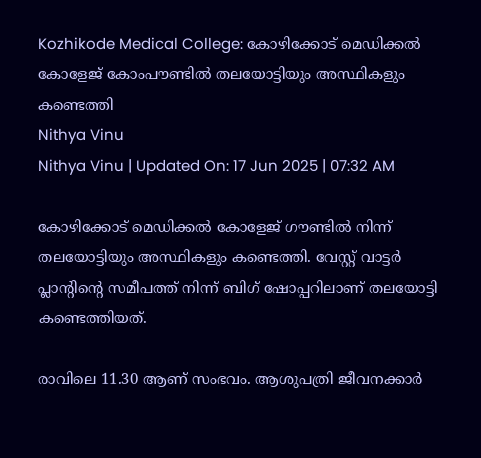Kozhikode Medical College: കോഴിക്കോട് മെഡിക്കല്‍ കോളേജ് കോംപൗണ്ടില്‍ തലയോട്ടിയും അസ്ഥികളും കണ്ടെത്തി
Nithya Vinu
Nithya Vinu | Updated On: 17 Jun 2025 | 07:32 AM

കോഴിക്കോട് മെഡിക്കൽ കോളേജ് ഗൗണ്ടിൽ നിന്ന് തലയോട്ടിയും അസ്ഥികളും കണ്ടെത്തി. വേസ്റ്റ് വാട്ടർ പ്ലാൻ്റിൻ്റെ സമീപത്ത് നിന്ന് ബിഗ് ഷോപ്പറിലാണ് തലയോട്ടി കണ്ടെത്തിയത്.

രാവിലെ 11.30 ആണ് സംഭവം. ആശുപത്രി ജീവനക്കാർ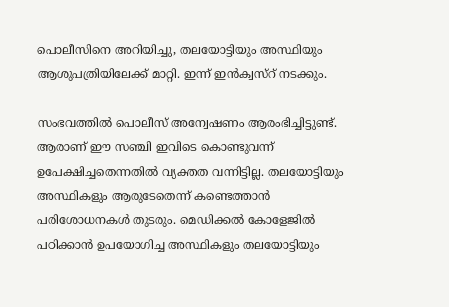പൊലീസിനെ അറിയിച്ചു, തലയോട്ടിയും അസ്ഥിയും ആശുപത്രിയിലേക്ക് മാറ്റി. ഇന്ന് ഇൻക്വസ്റ് നടക്കും.

സംഭവത്തില്‍ പൊലീസ് അന്വേഷണം ആരംഭിച്ചിട്ടുണ്ട്. ആരാണ് ഈ സഞ്ചി ഇവിടെ കൊണ്ടുവന്ന് ഉപേക്ഷിച്ചതെന്നതില്‍ വ്യക്തത വന്നിട്ടില്ല. തലയോട്ടിയും അസ്ഥികളും ആരുടേതെന്ന് കണ്ടെത്താന്‍ പരിശോധനകള്‍ തുടരും. മെഡിക്കല്‍ കോളേജില്‍ പഠിക്കാന്‍ ഉപയോഗിച്ച അസ്ഥികളും തലയോട്ടിയും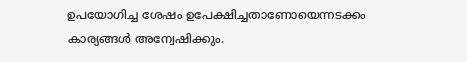ഉപയോഗിച്ച ശേഷം ഉപേക്ഷിച്ചതാണോയെന്നടക്കം കാര്യങ്ങൾ അന്വേഷിക്കും.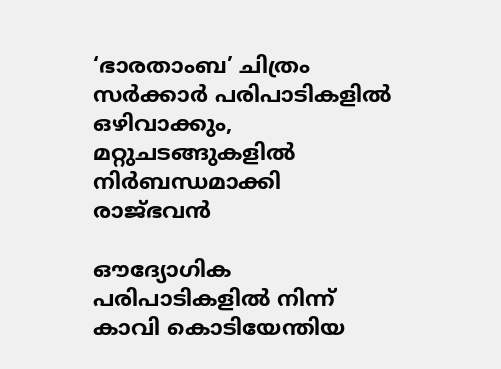‘ഭാരതാംബ’ ചിത്രം സർക്കാർ പരിപാടികളിൽ ഒഴിവാക്കും, മറ്റുചടങ്ങുകളിൽ നിർബന്ധമാക്കി രാജ്ഭവൻ

ഔദ്യോഗിക പരിപാടികളിൽ നിന്ന് കാവി കൊടിയേന്തിയ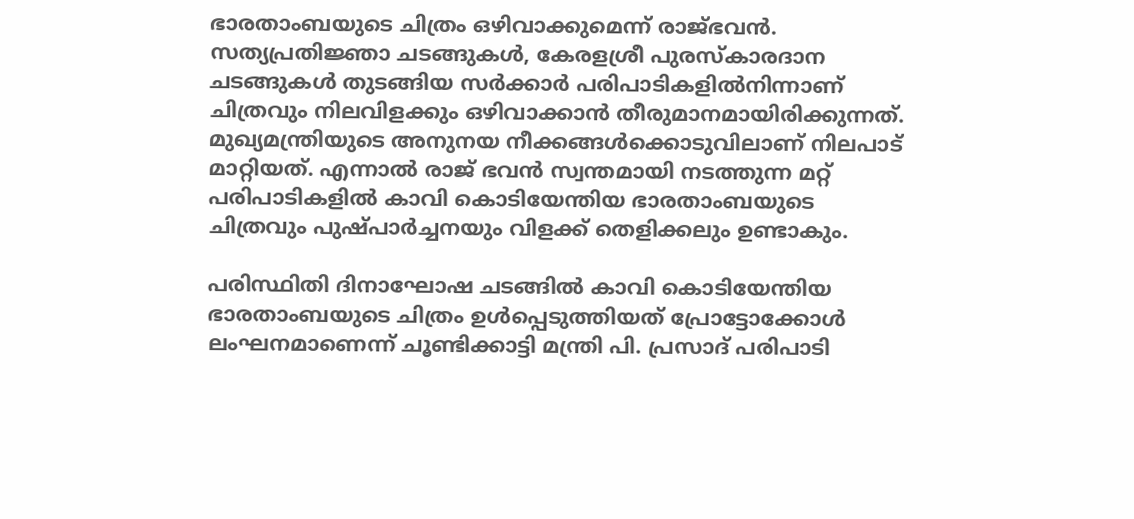ഭാരതാംബയുടെ ചിത്രം ഒഴിവാക്കുമെന്ന് രാജ്ഭവൻ. സത്യപ്രതിജ്ഞാ ചടങ്ങുകൾ, കേരളശ്രീ പുരസ്‌കാരദാന ചടങ്ങുകൾ തുടങ്ങിയ സർക്കാർ പരിപാടികളിൽനിന്നാണ് ചിത്രവും നിലവിളക്കും ഒഴിവാക്കാൻ തീരുമാനമായിരിക്കുന്നത്. മുഖ്യമന്ത്രിയുടെ അനുനയ നീക്കങ്ങൾക്കൊടുവിലാണ് നിലപാട് മാറ്റിയത്. എന്നാൽ രാജ് ഭവൻ സ്വന്തമായി നടത്തുന്ന മറ്റ് പരിപാടികളിൽ കാവി കൊടിയേന്തിയ ഭാരതാംബയുടെ ചിത്രവും പുഷ്പാർച്ചനയും വിളക്ക് തെളിക്കലും ഉണ്ടാകും.

പരിസ്ഥിതി ദിനാഘോഷ ചടങ്ങിൽ കാവി കൊടിയേന്തിയ ഭാരതാംബയുടെ ചിത്രം ഉൾപ്പെടുത്തിയത് പ്രോട്ടോക്കോൾ ലംഘനമാണെന്ന് ചൂണ്ടിക്കാട്ടി മന്ത്രി പി. പ്രസാദ് പരിപാടി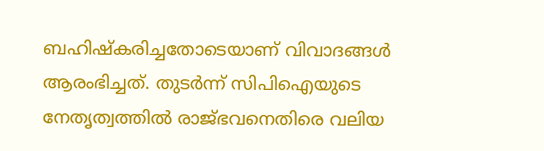ബഹിഷ്കരിച്ചതോടെയാണ് വിവാദങ്ങൾ ആരംഭിച്ചത്. തുടർന്ന് സിപിഐയുടെ നേതൃത്വത്തിൽ രാജ്ഭവനെതിരെ വലിയ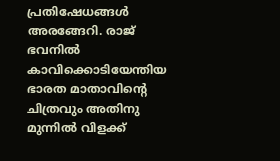പ്രതിഷേധങ്ങൾ അരങ്ങേറി. രാജ് ഭവനിൽ കാവിക്കൊടിയേന്തിയ ഭാരത മാതാവിന്റെ ചിത്രവും അതിനു മുന്നിൽ വിളക്ക്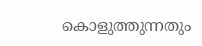കൊളുത്തുന്നതും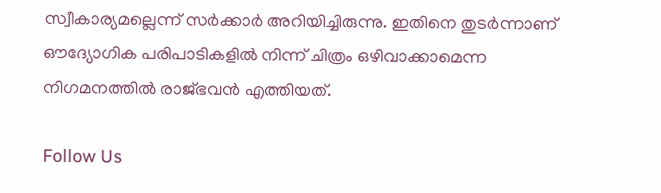സ്വീകാര്യമല്ലെന്ന് സർക്കാർ അറിയിച്ചിരുന്നു. ഇതിനെ തുടർന്നാണ് ഔദ്യോഗിക പരിപാടികളിൽ നിന്ന് ചിത്രം ഒഴിവാക്കാമെന്ന  നിഗമനത്തിൽ രാജ്ഭവൻ എത്തിയത്.

Follow Us